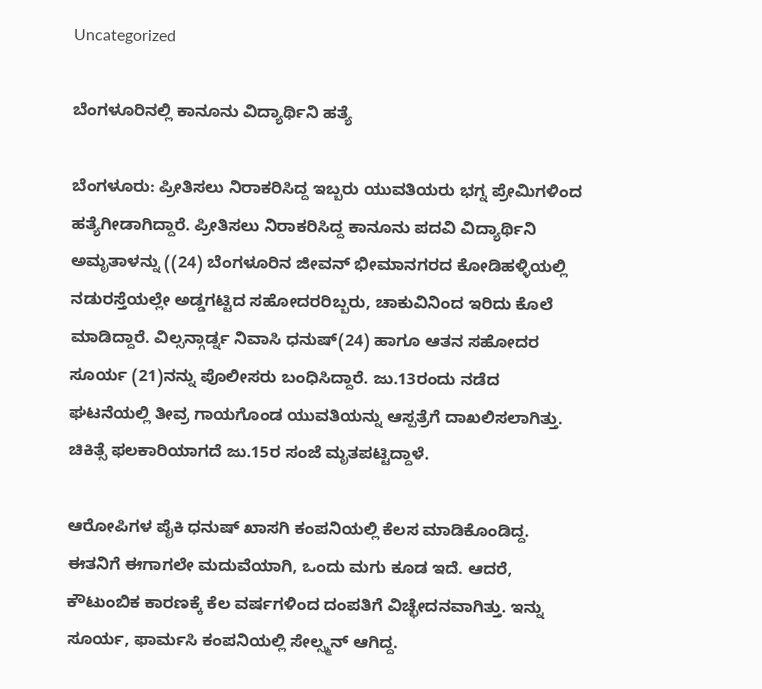Uncategorized

ಬೆಂಗಳೂರಿನಲ್ಲಿ ಕಾನೂನು ವಿದ್ಯಾರ್ಥಿನಿ ಹತ್ಯೆ

ಬೆಂಗಳೂರು: ಪ್ರೀತಿಸಲು ನಿರಾಕರಿಸಿದ್ದ ಇಬ್ಬರು ಯುವತಿಯರು ಭಗ್ನ ಪ್ರೇಮಿಗಳಿಂದ ಹತ್ಯೆಗೀಡಾಗಿದ್ದಾರೆ. ಪ್ರೀತಿಸಲು ನಿರಾಕರಿಸಿದ್ದ ಕಾನೂನು ಪದವಿ ವಿದ್ಯಾರ್ಥಿನಿ ಅಮೃತಾಳನ್ನು ((24) ಬೆಂಗಳೂರಿನ ಜೀವನ್ ಭೀಮಾನಗರದ ಕೋಡಿಹಳ್ಳಿಯಲ್ಲಿ ನಡುರಸ್ತೆಯಲ್ಲೇ ಅಡ್ಡಗಟ್ಟಿದ ಸಹೋದರರಿಬ್ಬರು, ಚಾಕುವಿನಿಂದ ಇರಿದು ಕೊಲೆ ಮಾಡಿದ್ದಾರೆ. ವಿಲ್ಸನ್ಗಾರ್ಡ್ನ ನಿವಾಸಿ ಧನುಷ್(24) ಹಾಗೂ ಆತನ ಸಹೋದರ ಸೂರ್ಯ (21)ನನ್ನು ಪೊಲೀಸರು ಬಂಧಿಸಿದ್ದಾರೆ. ಜು.13ರಂದು ನಡೆದ ಘಟನೆಯಲ್ಲಿ ತೀವ್ರ ಗಾಯಗೊಂಡ ಯುವತಿಯನ್ನು ಆಸ್ಪತ್ರೆಗೆ ದಾಖಲಿಸಲಾಗಿತ್ತು. ಚಿಕಿತ್ಸೆ ಫಲಕಾರಿಯಾಗದೆ ಜು.15ರ ಸಂಜೆ ಮೃತಪಟ್ಟಿದ್ದಾಳೆ.

ಆರೋಪಿಗಳ ಪೈಕಿ ಧನುಷ್ ಖಾಸಗಿ ಕಂಪನಿಯಲ್ಲಿ ಕೆಲಸ ಮಾಡಿಕೊಂಡಿದ್ದ. ಈತನಿಗೆ ಈಗಾಗಲೇ ಮದುವೆಯಾಗಿ, ಒಂದು ಮಗು ಕೂಡ ಇದೆ. ಆದರೆ, ಕೌಟುಂಬಿಕ ಕಾರಣಕ್ಕೆ ಕೆಲ ವರ್ಷಗಳಿಂದ ದಂಪತಿಗೆ ವಿಚ್ಛೇದನವಾಗಿತ್ತು. ಇನ್ನು ಸೂರ್ಯ, ಫಾರ್ಮಸಿ ಕಂಪನಿಯಲ್ಲಿ ಸೇಲ್ಸ್ಮನ್ ಆಗಿದ್ದ.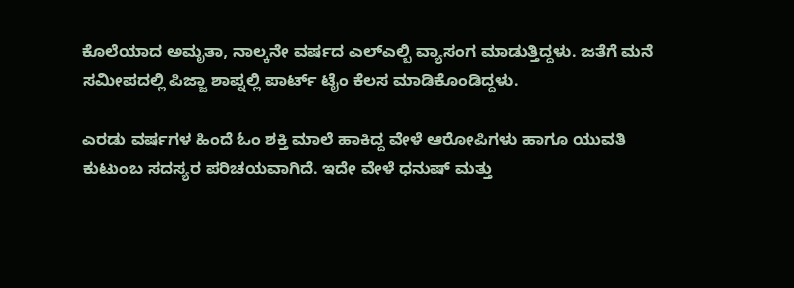ಕೊಲೆಯಾದ ಅಮೃತಾ, ನಾಲ್ಕನೇ ವರ್ಷದ ಎಲ್ಎಲ್ಬಿ ವ್ಯಾಸಂಗ ಮಾಡುತ್ತಿದ್ದಳು. ಜತೆಗೆ ಮನೆ ಸಮೀಪದಲ್ಲಿ ಪಿಜ್ಜಾ ಶಾಪ್ನಲ್ಲಿ ಪಾರ್ಟ್ ಟೈಂ ಕೆಲಸ ಮಾಡಿಕೊಂಡಿದ್ದಳು.

ಎರಡು ವರ್ಷಗಳ ಹಿಂದೆ ಓಂ ಶಕ್ತಿ ಮಾಲೆ ಹಾಕಿದ್ದ ವೇಳೆ ಆರೋಪಿಗಳು ಹಾಗೂ ಯುವತಿ ಕುಟುಂಬ ಸದಸ್ಯರ ಪರಿಚಯವಾಗಿದೆ. ಇದೇ ವೇಳೆ ಧನುಷ್ ಮತ್ತು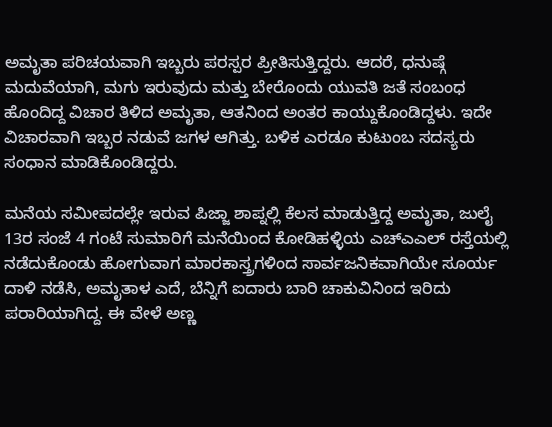ಅಮೃತಾ ಪರಿಚಯವಾಗಿ ಇಬ್ಬರು ಪರಸ್ಪರ ಪ್ರೀತಿಸುತ್ತಿದ್ದರು. ಆದರೆ, ಧನುಷ್ಗೆ ಮದುವೆಯಾಗಿ, ಮಗು ಇರುವುದು ಮತ್ತು ಬೇರೊಂದು ಯುವತಿ ಜತೆ ಸಂಬಂಧ ಹೊಂದಿದ್ದ ವಿಚಾರ ತಿಳಿದ ಅಮೃತಾ, ಆತನಿಂದ ಅಂತರ ಕಾಯ್ದುಕೊಂಡಿದ್ದಳು. ಇದೇ ವಿಚಾರವಾಗಿ ಇಬ್ಬರ ನಡುವೆ ಜಗಳ ಆಗಿತ್ತು. ಬಳಿಕ ಎರಡೂ ಕುಟುಂಬ ಸದಸ್ಯರು ಸಂಧಾನ ಮಾಡಿಕೊಂಡಿದ್ದರು.

ಮನೆಯ ಸಮೀಪದಲ್ಲೇ ಇರುವ ಪಿಜ್ಜಾ ಶಾಪ್ನಲ್ಲಿ ಕೆಲಸ ಮಾಡುತ್ತಿದ್ದ ಅಮೃತಾ, ಜುಲೈ 13ರ ಸಂಜೆ 4 ಗಂಟೆ ಸುಮಾರಿಗೆ ಮನೆಯಿಂದ ಕೋಡಿಹಳ್ಳಿಯ ಎಚ್ಎಎಲ್ ರಸ್ತೆಯಲ್ಲಿ ನಡೆದುಕೊಂಡು ಹೋಗುವಾಗ ಮಾರಕಾಸ್ತ್ರಗಳಿಂದ ಸಾರ್ವಜನಿಕವಾಗಿಯೇ ಸೂರ್ಯ ದಾಳಿ ನಡೆಸಿ, ಅಮೃತಾಳ ಎದೆ, ಬೆನ್ನಿಗೆ ಐದಾರು ಬಾರಿ ಚಾಕುವಿನಿಂದ ಇರಿದು ಪರಾರಿಯಾಗಿದ್ದ. ಈ ವೇಳೆ ಅಣ್ಣ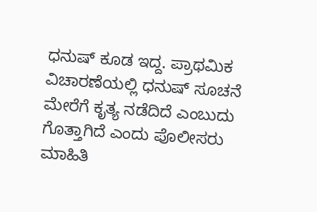ಧನುಷ್ ಕೂಡ ಇದ್ದ. ಪ್ರಾಥಮಿಕ ವಿಚಾರಣೆಯಲ್ಲಿ ಧನುಷ್ ಸೂಚನೆ ಮೇರೆಗೆ ಕೃತ್ಯ ನಡೆದಿದೆ ಎಂಬುದು ಗೊತ್ತಾಗಿದೆ ಎಂದು ಪೊಲೀಸರು ಮಾಹಿತಿ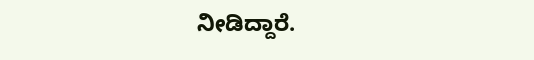ನೀಡಿದ್ದಾರೆ.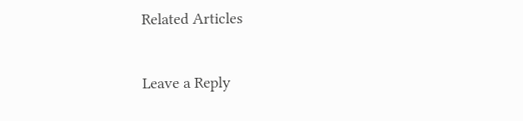Related Articles

Leave a Reply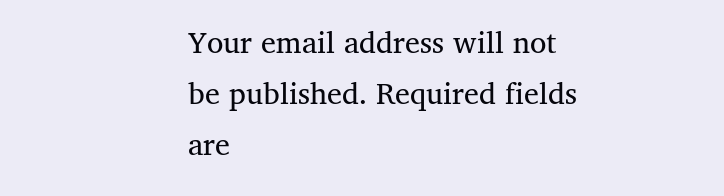Your email address will not be published. Required fields are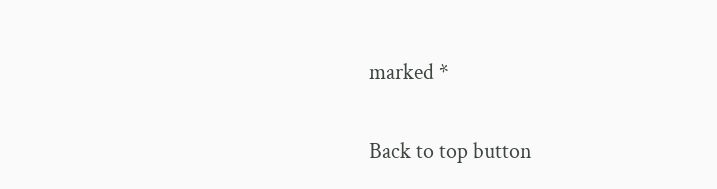marked *

Back to top button